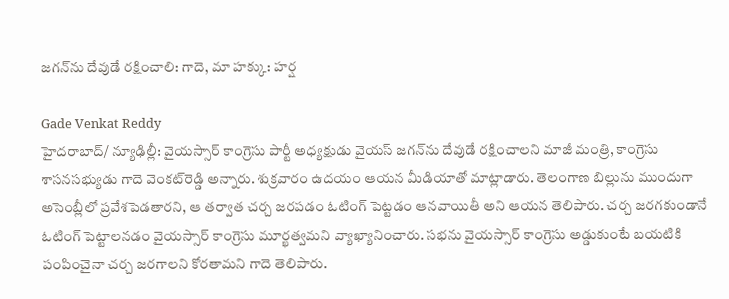జగన్‌ను దేవుడే రక్షించాలి: గాదె, మా హక్కు: హర్ష

Gade Venkat Reddy
హైదరాబాద్/ న్యూఢిల్లీ: వైయస్సార్ కాంగ్రెసు పార్టీ అధ్యక్షుడు వైయస్ జగన్‌ను దేవుడే రక్షించాలని మాజీ మంత్రి, కాంగ్రెసు శాసనసభ్యుడు గాదె వెంకట్‌రెడ్డి అన్నారు. శుక్రవారం ఉదయం ఆయన మీడియాతో మాట్లాడారు. తెలంగాణ బిల్లును ముందుగా అసెంబ్లీలో ప్రవేశపెడతారని, ఆ తర్వాత చర్చ జరపడం ఓటింగ్ పెట్టడం ఆనవాయితీ అని ఆయన తెలిపారు. చర్చ జరగకుండానే ఓటింగ్ పెట్టాలనడం వైయస్సార్ కాంగ్రెసు మూర్ఖత్వమని వ్యాఖ్యానించారు. సభను వైయస్సార్ కాంగ్రెసు అడ్డుకుంటే బయటికి పంపించైనా చర్చ జరగాలని కోరతామని గాదె తెలిపారు.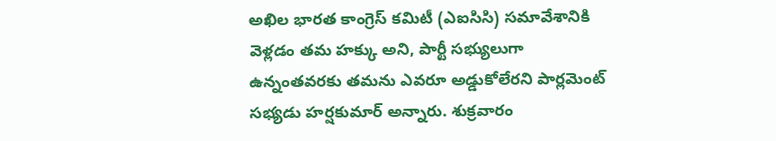అఖిల భారత కాంగ్రెస్ కమిటీ (ఎఐసిసి) సమావేశానికి వెళ్లడం తమ హక్కు అని, పార్టీ సభ్యులుగా ఉన్నంతవరకు తమను ఎవరూ అడ్డుకోలేరని పార్లమెంట్ సభ్యడు హర్షకుమార్ అన్నారు. శుక్రవారం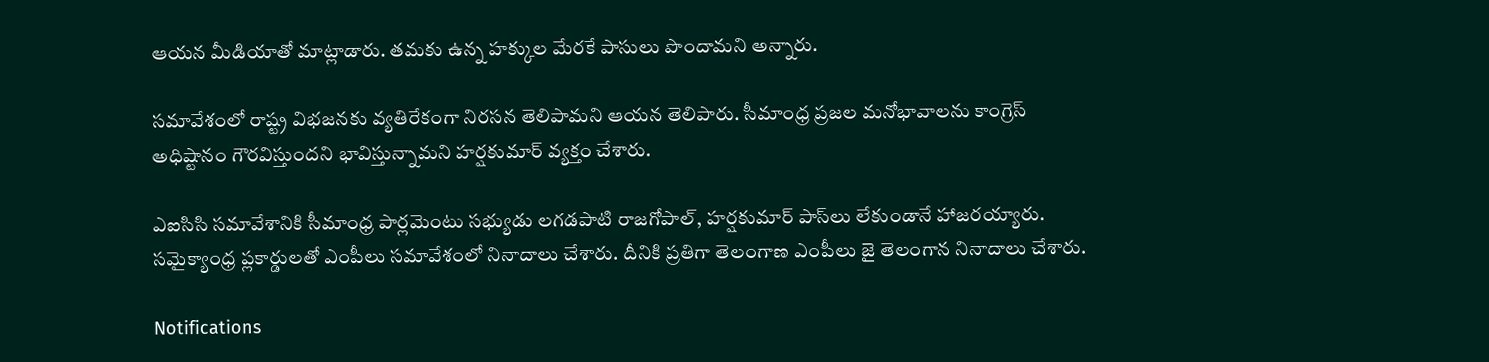ఆయన మీడియాతో మాట్లాడారు. తమకు ఉన్న హక్కుల మేరకే పాసులు పొందామని అన్నారు.

సమావేశంలో రాష్ట్ర విభజనకు వ్యతిరేకంగా నిరసన తెలిపామని ఆయన తెలిపారు. సీమాంధ్ర ప్రజల మనోభావాలను కాంగ్రెస్ అధిష్టానం గౌరవిస్తుందని భావిస్తున్నామని హర్షకుమార్ వ్యక్తం చేశారు.

ఎఐసిసి సమావేశానికి సీమాంధ్ర పార్లమెంటు సభ్యుడు లగడపాటి రాజగోపాల్, హర్షకుమార్ పాస్‌లు లేకుండానే హాజరయ్యారు. సమైక్యాంధ్ర ప్లకార్డులతో ఎంపీలు సమావేశంలో నినాదాలు చేశారు. దీనికి ప్రతిగా తెలంగాణ ఎంపీలు జై తెలంగాన నినాదాలు చేశారు.

Notifications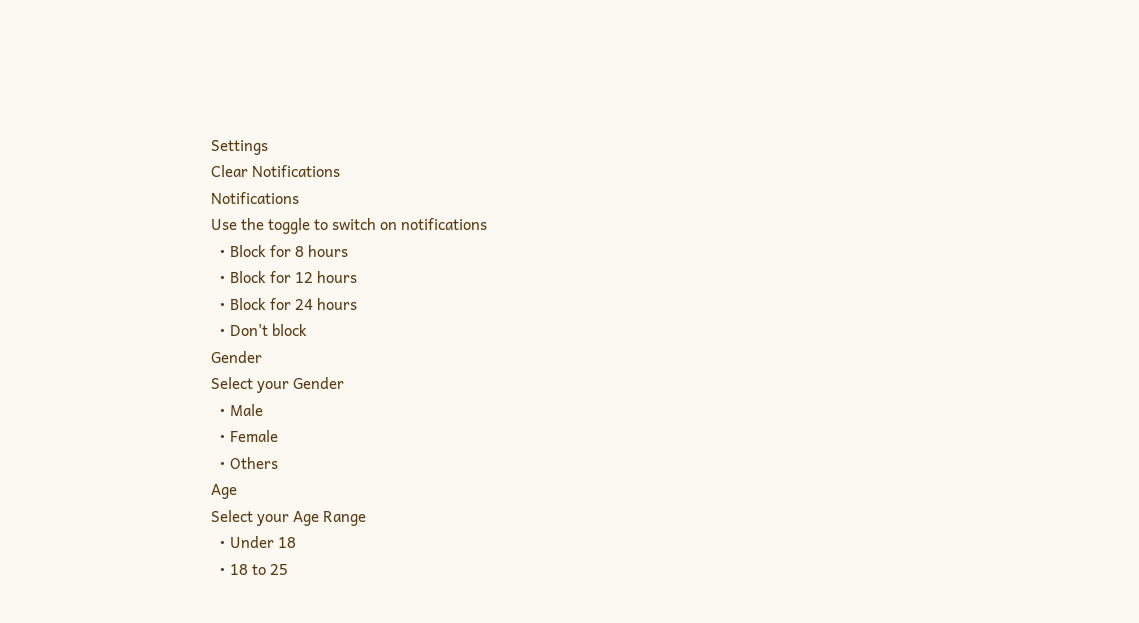Settings
Clear Notifications
Notifications
Use the toggle to switch on notifications
  • Block for 8 hours
  • Block for 12 hours
  • Block for 24 hours
  • Don't block
Gender
Select your Gender
  • Male
  • Female
  • Others
Age
Select your Age Range
  • Under 18
  • 18 to 25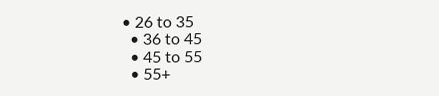• 26 to 35
  • 36 to 45
  • 45 to 55
  • 55+